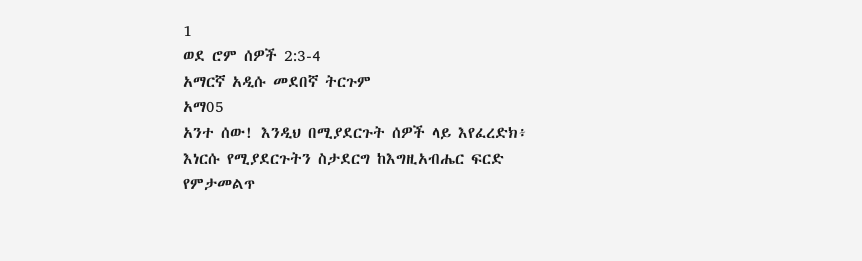1
ወደ ሮም ሰዎች 2:3-4
አማርኛ አዲሱ መደበኛ ትርጉም
አማ05
አንተ ሰው! እንዲህ በሚያደርጉት ሰዎች ላይ እየፈረድክ፥ እነርሱ የሚያደርጉትን ስታደርግ ከእግዚአብሔር ፍርድ የምታመልጥ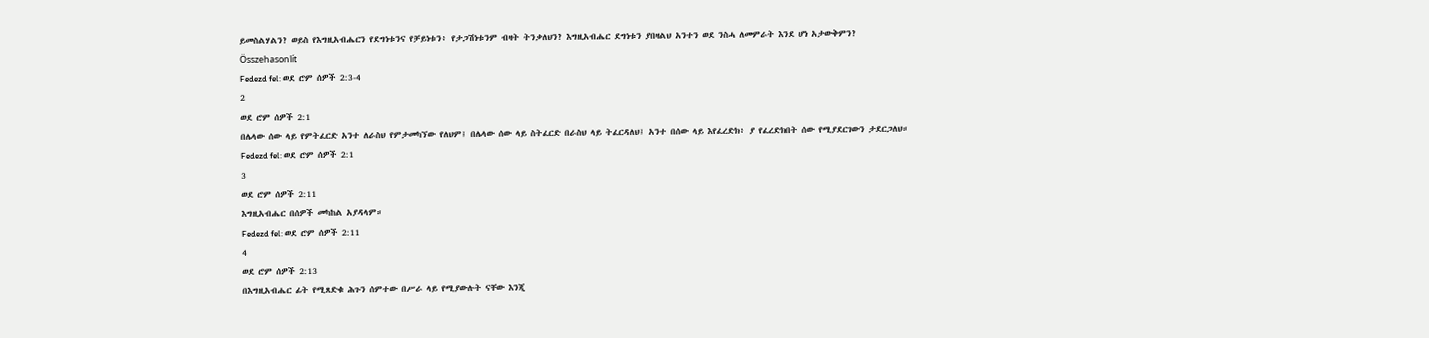ይመስልሃልን? ወይስ የእግዚአብሔርን የደግነቱንና የቻይነቱን፥ የታጋሽነቱንም ብዛት ትንቃለህን? እግዚአብሔር ደግነቱን ያበዛልህ አንተን ወደ ንስሓ ለመምራት እንደ ሆነ አታውቅምን?
Összehasonlít
Fedezd fel: ወደ ሮም ሰዎች 2:3-4
2
ወደ ሮም ሰዎች 2:1
በሌላው ሰው ላይ የምትፈርድ አንተ ለራስህ የምታመካኘው የለህም፤ በሌላው ሰው ላይ ስትፈርድ በራስህ ላይ ትፈርዳለህ፤ አንተ በሰው ላይ እየፈረድክ፥ ያ የፈረድክበት ሰው የሚያደርገውን ታደርጋለህ።
Fedezd fel: ወደ ሮም ሰዎች 2:1
3
ወደ ሮም ሰዎች 2:11
እግዚአብሔር በሰዎች መካከል አያዳላም።
Fedezd fel: ወደ ሮም ሰዎች 2:11
4
ወደ ሮም ሰዎች 2:13
በእግዚአብሔር ፊት የሚጸድቁ ሕጉን ሰምተው በሥራ ላይ የሚያውሉት ናቸው እንጂ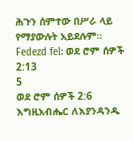ሕጉን ሰምተው በሥራ ላይ የማያውሉት አይደሉም።
Fedezd fel: ወደ ሮም ሰዎች 2:13
5
ወደ ሮም ሰዎች 2:6
እግዚአብሔር ለእያንዳንዱ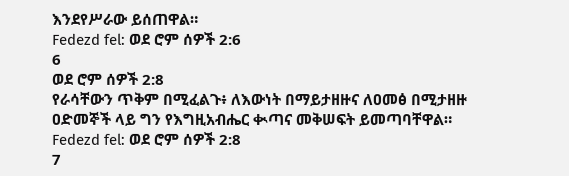እንደየሥራው ይሰጠዋል።
Fedezd fel: ወደ ሮም ሰዎች 2:6
6
ወደ ሮም ሰዎች 2:8
የራሳቸውን ጥቅም በሚፈልጉ፥ ለእውነት በማይታዘዙና ለዐመፅ በሚታዘዙ ዐድመኞች ላይ ግን የእግዚአብሔር ቊጣና መቅሠፍት ይመጣባቸዋል።
Fedezd fel: ወደ ሮም ሰዎች 2:8
7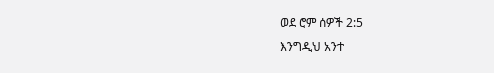ወደ ሮም ሰዎች 2:5
እንግዲህ አንተ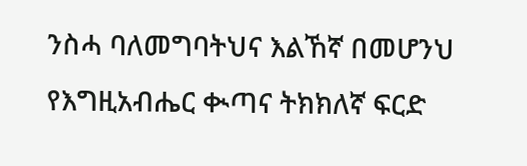ንስሓ ባለመግባትህና እልኸኛ በመሆንህ የእግዚአብሔር ቊጣና ትክክለኛ ፍርድ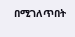በሚገለጥበት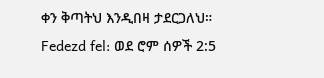ቀን ቅጣትህ እንዲበዛ ታደርጋለህ።
Fedezd fel: ወደ ሮም ሰዎች 2:5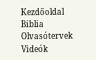Kezdőoldal
Biblia
Olvasótervek
Videók